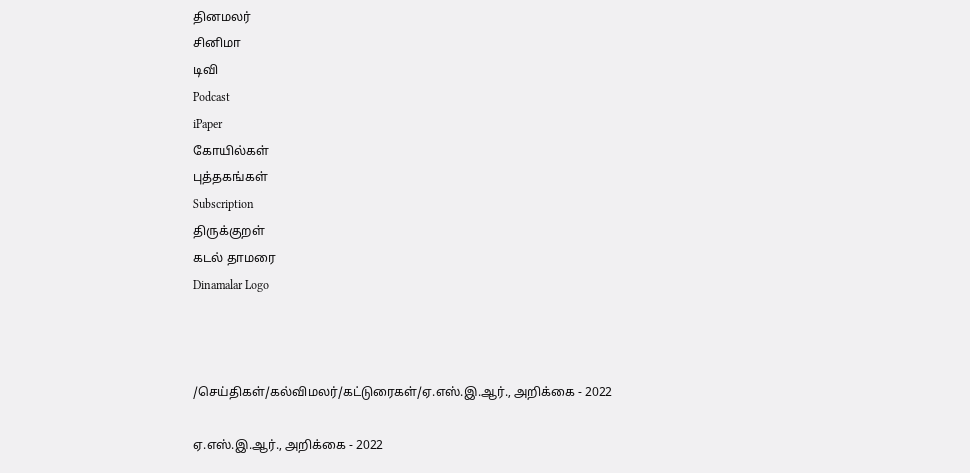தினமலர்
சினிமா
டிவி
Podcast
iPaper
கோயில்கள்
புத்தகங்கள்
Subscription
திருக்குறள்
கடல் தாமரை
Dinamalar Logo



/செய்திகள்/கல்விமலர்/கட்டுரைகள்/ஏ.எஸ்.இ.ஆர்., அறிக்கை - 2022

ஏ.எஸ்.இ.ஆர்., அறிக்கை - 2022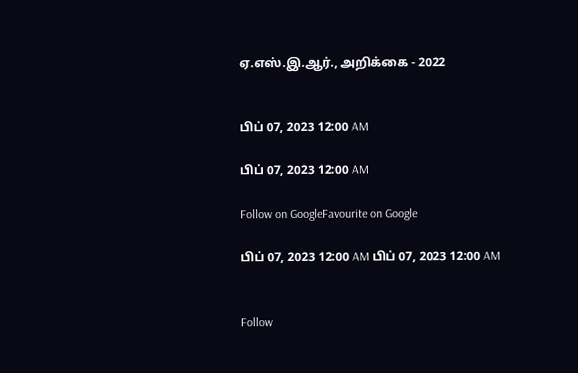ஏ.எஸ்.இ.ஆர்., அறிக்கை - 2022


பிப் 07, 2023 12:00 AM

பிப் 07, 2023 12:00 AM

Follow on GoogleFavourite on Google

பிப் 07, 2023 12:00 AM பிப் 07, 2023 12:00 AM


Follow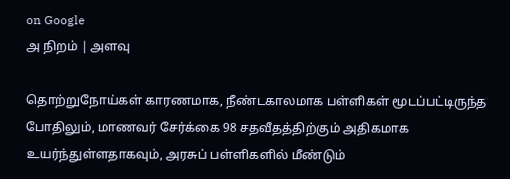on Google
அ நிறம் | அளவு

தொற்றுநோய்கள் காரணமாக, நீண்டகாலமாக பள்ளிகள் மூடப்பட்டிருந்த போதிலும், மாணவர் சேர்க்கை 98 சதவீதத்திற்கும் அதிகமாக உயர்ந்துள்ளதாகவும், அரசுப் பள்ளிகளில் மீண்டும்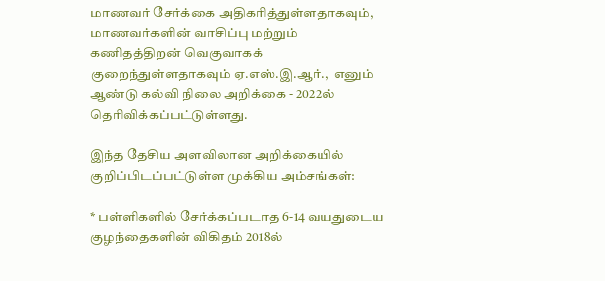மாணவர் சேர்க்கை அதிகரித்துள்ளதாகவும், மாணவர்களின் வாசிப்பு மற்றும் கணிதத்திறன் வெகுவாகக் குறைந்துள்ளதாகவும் ஏ.எஸ்.இ.ஆர்.,  எனும் ஆண்டு கல்வி நிலை அறிக்கை - 2022ல் தெரிவிக்கப்பட்டுள்ளது.

இந்த தேசிய அளவிலான அறிக்கையில் குறிப்பிடப்பட்டுள்ள முக்கிய அம்சங்கள்:

* பள்ளிகளில் சேர்க்கப்படாத 6-14 வயதுடைய குழந்தைகளின் விகிதம் 2018ல்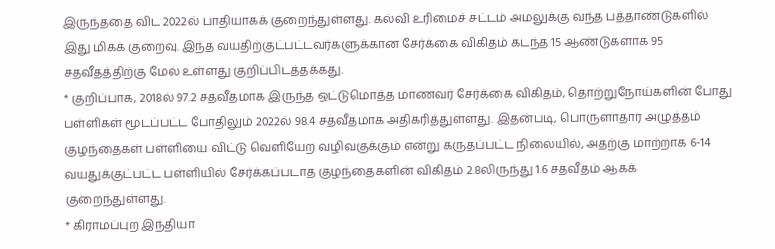இருந்ததை விட 2022ல் பாதியாகக் குறைந்துள்ளது. கல்வி உரிமைச் சட்டம் அமலுக்கு வந்த பத்தாண்டுகளில் இது மிகக் குறைவு. இந்த வயதிற்குட்பட்டவர்களுக்கான சேர்க்கை விகிதம் கடந்த 15 ஆண்டுகளாக 95 சதவீதத்திற்கு மேல் உள்ளது குறிப்பிடத்தக்கது.
* குறிப்பாக, 2018ல் 97.2 சதவீதமாக இருந்த ஒட்டுமொத்த மாணவர் சேர்க்கை விகிதம், தொற்றுநோய்களின் போது பள்ளிகள் மூடப்பட்ட போதிலும் 2022ல் 98.4 சதவீதமாக அதிகரித்துள்ளது. இதன்படி, பொருளாதார அழுத்தம் குழந்தைகள் பள்ளியை விட்டு வெளியேற வழிவகுக்கும் என்று கருதப்பட்ட நிலையில், அதற்கு மாற்றாக 6-14 வயதுக்குட்பட்ட பள்ளியில் சேர்க்கப்படாத குழந்தைகளின் விகிதம் 2.8லிருந்து 1.6 சதவீதம் ஆகக் குறைந்துள்ளது.
* கிராமப்புற இந்தியா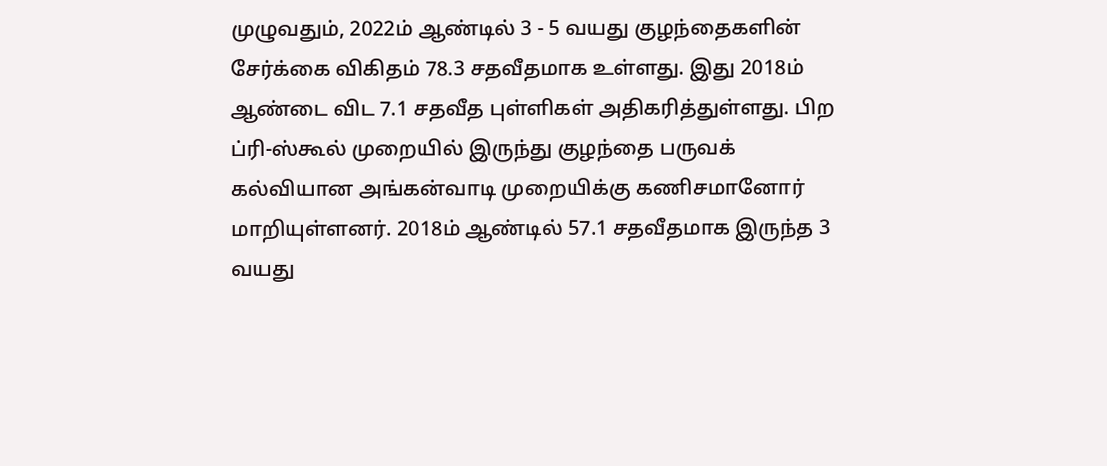முழுவதும், 2022ம் ஆண்டில் 3 - 5 வயது குழந்தைகளின் சேர்க்கை விகிதம் 78.3 சதவீதமாக உள்ளது. இது 2018ம் ஆண்டை விட 7.1 சதவீத புள்ளிகள் அதிகரித்துள்ளது. பிற ப்ரி-ஸ்கூல் முறையில் இருந்து குழந்தை பருவக் கல்வியான அங்கன்வாடி முறையிக்கு கணிசமானோர் மாறியுள்ளனர். 2018ம் ஆண்டில் 57.1 சதவீதமாக இருந்த 3 வயது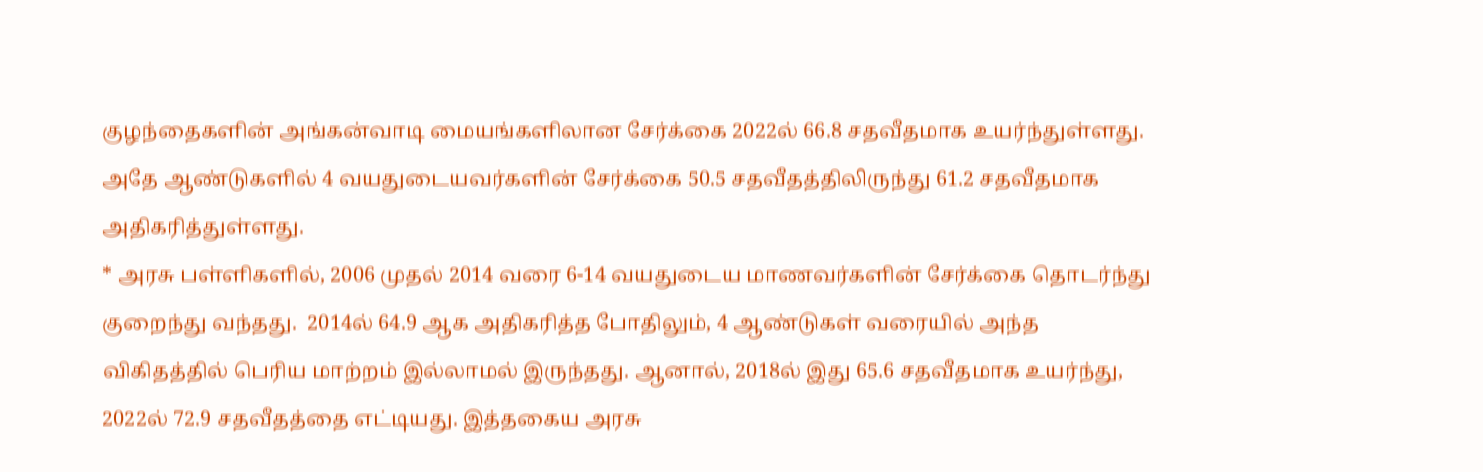குழந்தைகளின் அங்கன்வாடி மையங்களிலான சேர்க்கை 2022ல் 66.8 சதவீதமாக உயர்ந்துள்ளது. அதே ஆண்டுகளில் 4 வயதுடையவர்களின் சேர்க்கை 50.5 சதவீதத்திலிருந்து 61.2 சதவீதமாக அதிகரித்துள்ளது.
* அரசு பள்ளிகளில், 2006 முதல் 2014 வரை 6-14 வயதுடைய மாணவர்களின் சேர்க்கை தொடர்ந்து குறைந்து வந்தது.  2014ல் 64.9 ஆக அதிகரித்த போதிலும், 4 ஆண்டுகள் வரையில் அந்த விகிதத்தில் பெரிய மாற்றம் இல்லாமல் இருந்தது. ஆனால், 2018ல் இது 65.6 சதவீதமாக உயர்ந்து, 2022ல் 72.9 சதவீதத்தை எட்டியது. இத்தகைய அரசு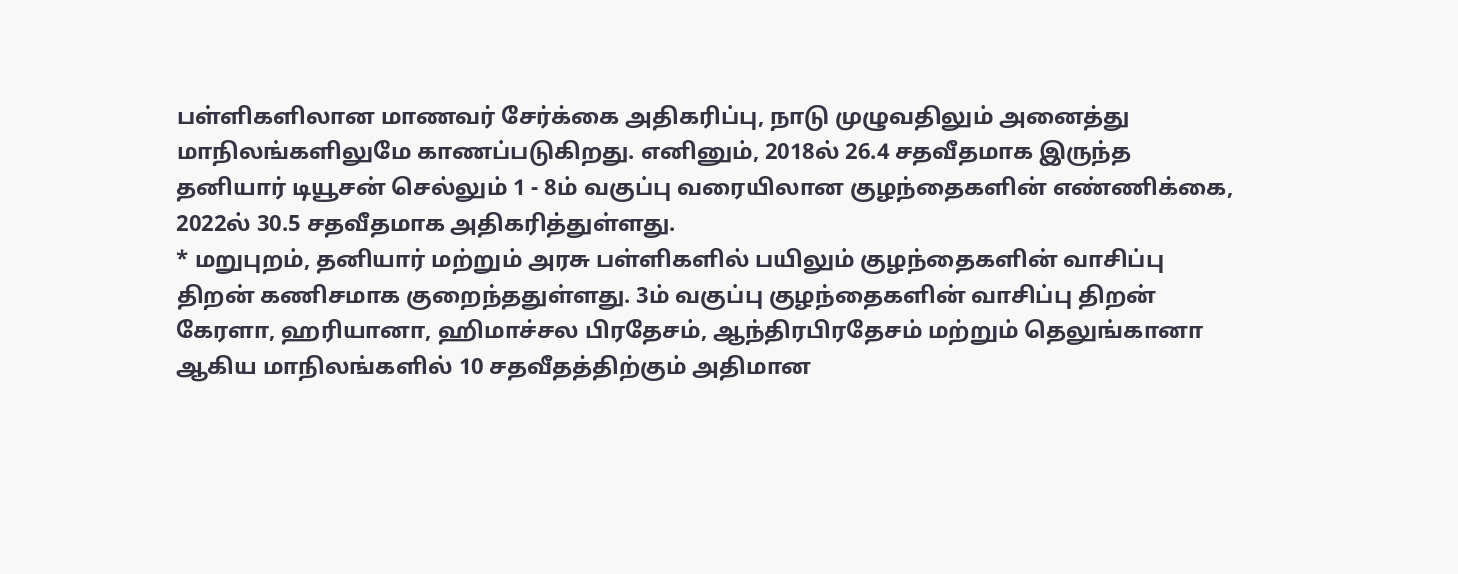பள்ளிகளிலான மாணவர் சேர்க்கை அதிகரிப்பு, நாடு முழுவதிலும் அனைத்து மாநிலங்களிலுமே காணப்படுகிறது. எனினும், 2018ல் 26.4 சதவீதமாக இருந்த தனியார் டியூசன் செல்லும் 1 - 8ம் வகுப்பு வரையிலான குழந்தைகளின் எண்ணிக்கை, 2022ல் 30.5 சதவீதமாக அதிகரித்துள்ளது.
* மறுபுறம், தனியார் மற்றும் அரசு பள்ளிகளில் பயிலும் குழந்தைகளின் வாசிப்பு திறன் கணிசமாக குறைந்ததுள்ளது. 3ம் வகுப்பு குழந்தைகளின் வாசிப்பு திறன் கேரளா, ஹரியானா, ஹிமாச்சல பிரதேசம், ஆந்திரபிரதேசம் மற்றும் தெலுங்கானா ஆகிய மாநிலங்களில் 10 சதவீதத்திற்கும் அதிமான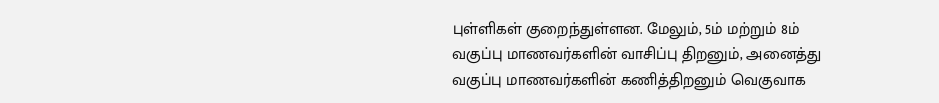புள்ளிகள் குறைந்துள்ளன. மேலும், 5ம் மற்றும் 8ம் வகுப்பு மாணவர்களின் வாசிப்பு திறனும், அனைத்து வகுப்பு மாணவர்களின் கணித்திறனும் வெகுவாக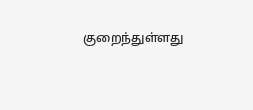குறைந்துள்ளது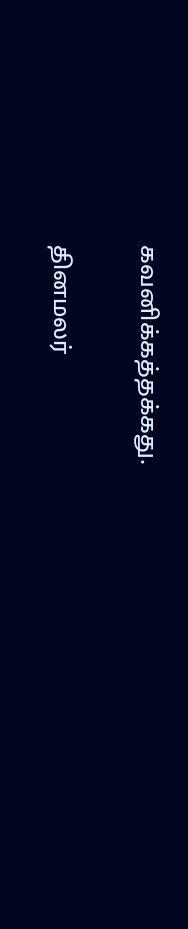கவனிக்கத்தக்கது.

தினமலர்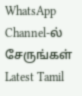WhatsApp Channel-ல் சேருங்கள்
Latest Tamil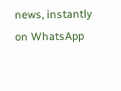news, instantly on WhatsApp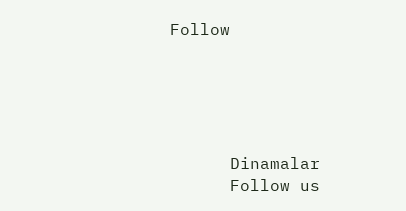Follow





      Dinamalar
      Follow us